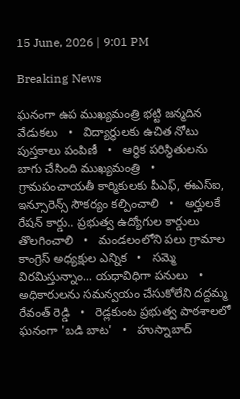15 June, 2026 | 9:01 PM

Breaking News

ఘనంగా ఉప ముఖ్యమంత్రి భట్టి జన్మదిన వేడుకలు   •   విద్యార్థులకు ఉచిత నోటు పుస్తకాలు పంపిణీ   •   ఆర్థిక పరిస్థితులను బాగు చేసింది ముఖ్యమంత్రి   •   గ్రామపంచాయతీ కార్మికులకు పీఎఫ్, ఈఎస్ఐ, ఇన్సూరెన్స్ సౌకర్యం కల్పించాలి   •   అర్హులకే రేషన్ కార్డు.. ప్రభుత్వ ఉద్యోగుల కార్డులు తొలగించాలి   •   మండలంలోని పలు గ్రామాల కాంగ్రెస్ అధ్యక్షుల ఎన్నిక   •   సమ్మె విరమిస్తున్నాం... యధావిధిగా పనులు   •   అధికారులను సమన్వయం చేసుకోలేని దద్దమ్మ రేవంత్ రెడ్డి   •   రెడ్లకుంట ప్రభుత్వ పాఠశాలలో ఘనంగా 'బడి బాట'   •   హుస్నాబాద్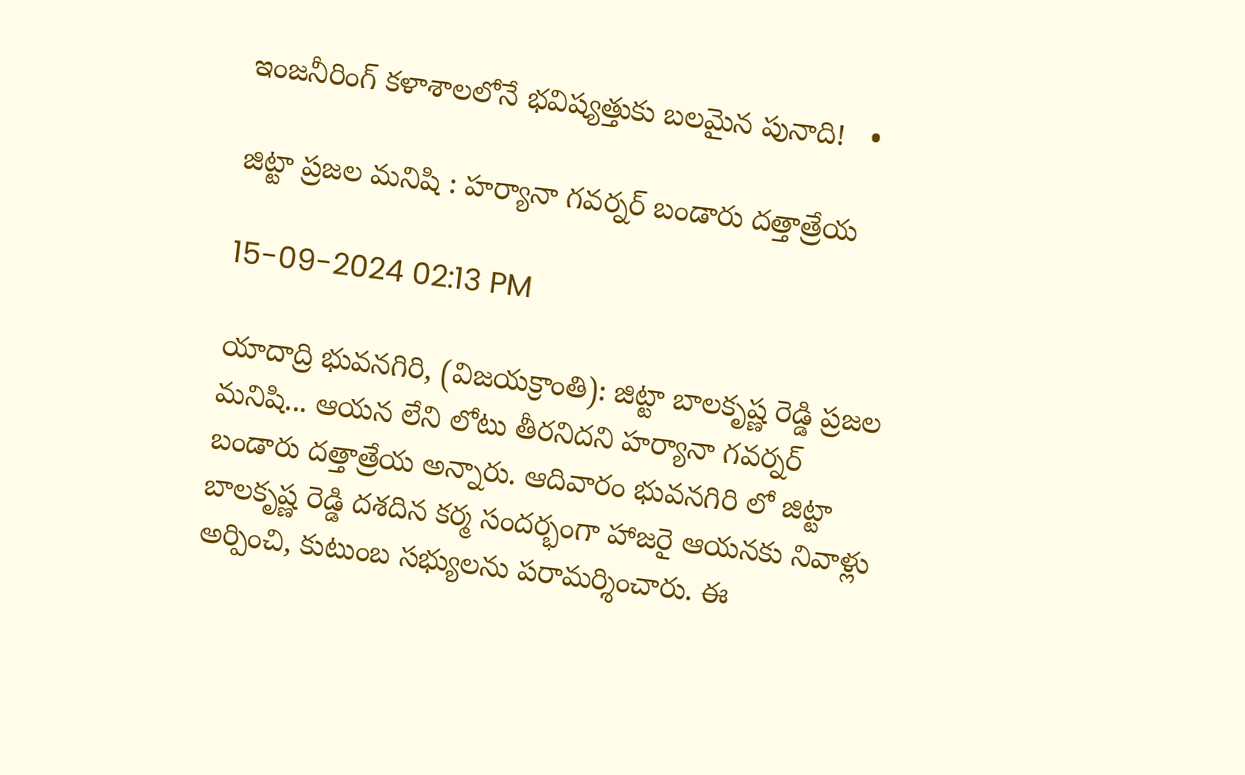ఇంజనీరింగ్ కళాశాలలోనే భవిష్యత్తుకు బలమైన పునాది!   •

జిట్టా ప్రజల మనిషి : హర్యానా గవర్నర్ బండారు దత్తాత్రేయ

15-09-2024 02:13 PM

యాదాద్రి భువనగిరి, (విజయక్రాంతి): జిట్టా బాలకృష్ణ రెడ్డి ప్రజల మనిషి... ఆయన లేని లోటు తీరనిదని హర్యానా గవర్నర్ బండారు దత్తాత్రేయ అన్నారు. ఆదివారం భువనగిరి లో జిట్టా బాలకృష్ణ రెడ్డి దశదిన కర్మ సందర్భంగా హాజరై ఆయనకు నివాళ్లు అర్పించి, కుటుంబ సభ్యులను పరామర్శించారు. ఈ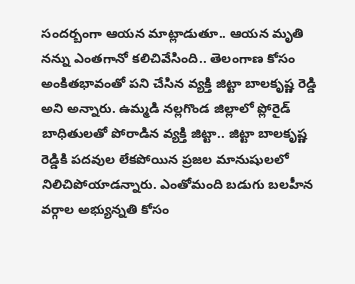సందర్బంగా ఆయన మాట్లాడుతూ.. ఆయన మృతి నన్ను ఎంతగానో కలిచివేసింది.. తెలంగాణ కోసం అంకితభావంతో పని చేసిన వ్యక్తి జిట్టా బాలకృష్ణ రెడ్డి అని అన్నారు. ఉమ్మడి నల్లగొండ జిల్లాలో ప్లోరైడ్ బాధితులతో పోరాడిన వ్యక్తి జిట్టా.. జిట్టా బాలకృష్ణ రెడ్డికి పదవుల లేకపోయిన ప్రజల మానుషులలో నిలిచిపోయాడన్నారు. ఎంతోమంది బడుగు బలహీన వర్గాల అభ్యున్నతి కోసం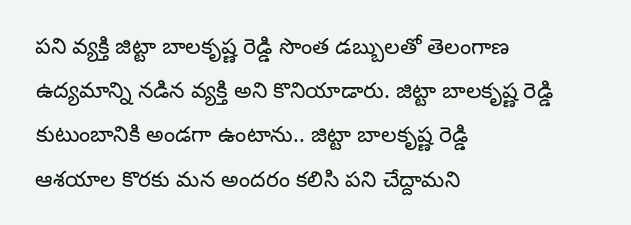పని వ్యక్తి జిట్టా బాలకృష్ణ రెడ్డి సొంత డబ్బులతో తెలంగాణ ఉద్యమాన్ని నడిన వ్యక్తి అని కొనియాడారు. జిట్టా బాలకృష్ణ రెడ్డి కుటుంబానికి అండగా ఉంటాను.. జిట్టా బాలకృష్ణ రెడ్డి ఆశయాల కొరకు మన అందరం కలిసి పని చేద్దామని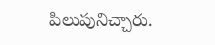పిలుపునిచ్చారు.